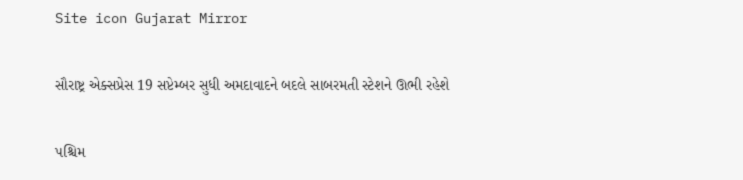Site icon Gujarat Mirror

સૌરાષ્ટ્ર એક્સપ્રેસ 19 સપ્ટેમ્બર સુધી અમદાવાદને બદલે સાબરમતી સ્ટેશને ઊભી રહેશે

પશ્ચિમ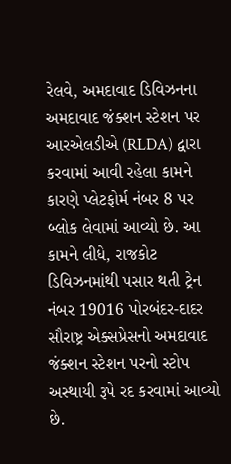રેલવે, અમદાવાદ ડિવિઝનના અમદાવાદ જંક્શન સ્ટેશન પર આરએલડીએ (RLDA) દ્વારા કરવામાં આવી રહેલા કામને કારણે પ્લેટફોર્મ નંબર 8 પર બ્લોક લેવામાં આવ્યો છે. આ કામને લીધે, રાજકોટ ડિવિઝનમાંથી પસાર થતી ટ્રેન નંબર 19016 પોરબંદર-દાદર સૌરાષ્ટ્ર એક્સપ્રેસનો અમદાવાદ જંક્શન સ્ટેશન પરનો સ્ટોપ અસ્થાયી રૂપે રદ કરવામાં આવ્યો છે.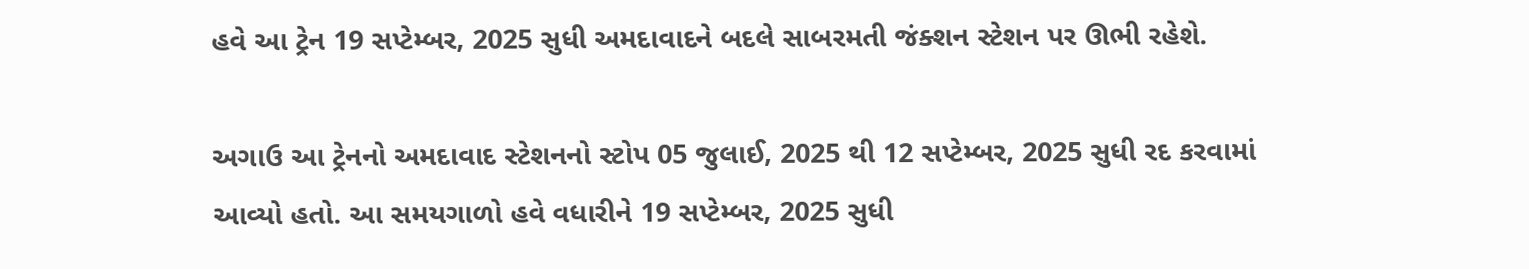હવે આ ટ્રેન 19 સપ્ટેમ્બર, 2025 સુધી અમદાવાદને બદલે સાબરમતી જંક્શન સ્ટેશન પર ઊભી રહેશે.

અગાઉ આ ટ્રેનનો અમદાવાદ સ્ટેશનનો સ્ટોપ 05 જુલાઈ, 2025 થી 12 સપ્ટેમ્બર, 2025 સુધી રદ કરવામાં આવ્યો હતો. આ સમયગાળો હવે વધારીને 19 સપ્ટેમ્બર, 2025 સુધી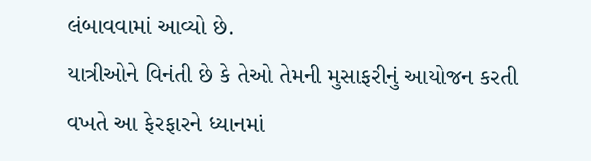લંબાવવામાં આવ્યો છે.
યાત્રીઓને વિનંતી છે કે તેઓ તેમની મુસાફરીનું આયોજન કરતી વખતે આ ફેરફારને ધ્યાનમાં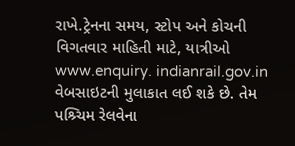રાખે.ટ્રેનના સમય, સ્ટોપ અને કોચની વિગતવાર માહિતી માટે, યાત્રીઓ www.enquiry. indianrail.gov.in વેબસાઇટની મુલાકાત લઈ શકે છે. તેમ પશ્ર્ચિમ રેલવેના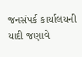જનસંપર્ક કાર્યાલયની યાદી જણાવે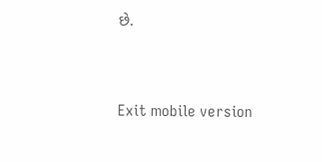છે.



Exit mobile version